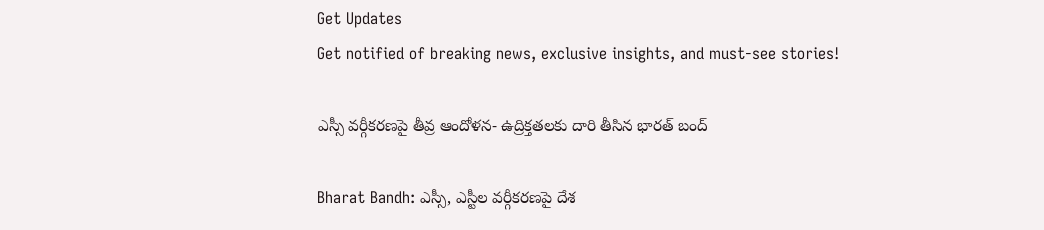Get Updates
Get notified of breaking news, exclusive insights, and must-see stories!

ఎస్సీ వర్గీకరణపై తీవ్ర ఆందోళన- ఉద్రిక్తతలకు దారి తీసిన భారత్ బంద్

Bharat Bandh: ఎస్సీ, ఎస్టీల వర్గీకరణపై దేశ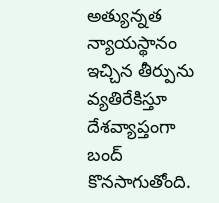అత్యున్నత న్యాయస్థానం ఇచ్చిన తీర్పును వ్యతిరేకిస్తూ దేశవ్యాప్తంగా బంద్ కొనసాగుతోంది.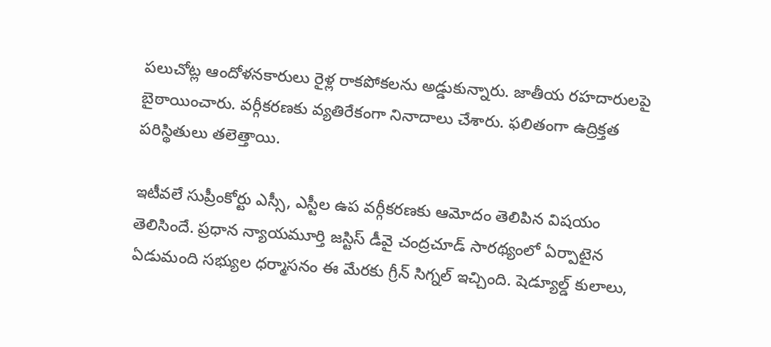పలుచోట్ల ఆందోళనకారులు రైళ్ల రాకపోకలను అడ్డుకున్నారు. జాతీయ రహదారులపై బైఠాయించారు. వర్గీకరణకు వ్యతిరేకంగా నినాదాలు చేశారు. ఫలితంగా ఉద్రిక్తత పరిస్థితులు తలెత్తాయి.

ఇటీవలే సుప్రీంకోర్టు ఎస్సీ, ఎస్టీల ఉప వర్గీకరణకు ఆమోదం తెలిపిన విషయం తెలిసిందే. ప్రధాన న్యాయమూర్తి జస్టిస్ డీవై చంద్రచూడ్ సారథ్యంలో ఏర్పాటైన ఏడుమంది సభ్యుల ధర్మాసనం ఈ మేరకు గ్రీన్ సిగ్నల్ ఇచ్చింది. షెడ్యూల్డ్ కులాలు,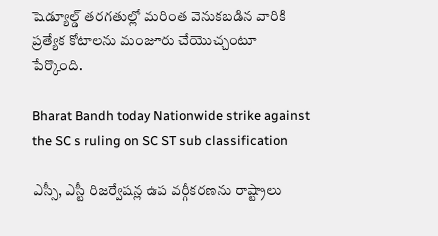షెడ్యూల్డ్ తరగతుల్లో మరింత వెనుకబడిన వారికి ప్రత్యేక కోటాలను మంజూరు చేయొచ్చంటూ పేర్కొంది.

Bharat Bandh today Nationwide strike against the SC s ruling on SC ST sub classification

ఎస్సీ, ఎస్టీ రిజర్వేషన్ల ఉప వర్గీకరణను రాష్ట్రాలు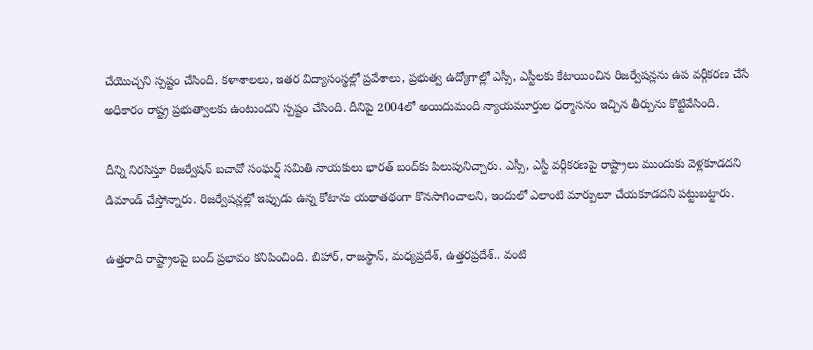చేయొచ్చని స్పష్టం చేసింది. కళాశాలలు, ఇతర విద్యాసంస్థల్లో ప్రవేశాలు, ప్రభుత్వ ఉద్యోగాల్లో ఎస్సీ, ఎస్టీలకు కేటాయించిన రిజర్వేషన్లను ఉప వర్గీకరణ చేసే అధికారం రాష్ట్ర ప్రభుత్వాలకు ఉంటుందని స్పష్టం చేసింది. దీనిపై 2004లో అయిదుమంది న్యాయమూర్తుల ధర్మాసనం ఇచ్చిన తీర్పును కొట్టివేసింది.

దీన్ని నిరసిస్తూ రిజర్వేషన్ బచావో సంఘర్ష్ సమితి నాయకులు భారత్ బంద్‌కు పిలుపునిచ్చారు. ఎస్సీ, ఎస్టీ వర్గీకరణపై రాష్ట్రాలు ముందుకు వెళ్లకూడదని డిమాండ్ చేస్తోన్నారు. రిజర్వేషన్లల్లో ఇప్పుడు ఉన్న కోటాను యథాతథంగా కొనసాగించాలని, ఇందులో ఎలాంటి మార్పులూ చేయకూడదని పట్టుబట్టారు.

ఉత్తరాది రాష్ట్రాలపై బంద్ ప్రభావం కనిపించింది. బిహార్, రాజస్థాన్, మధ్యప్రదేశ్, ఉత్తరప్రదేశ్.. వంటి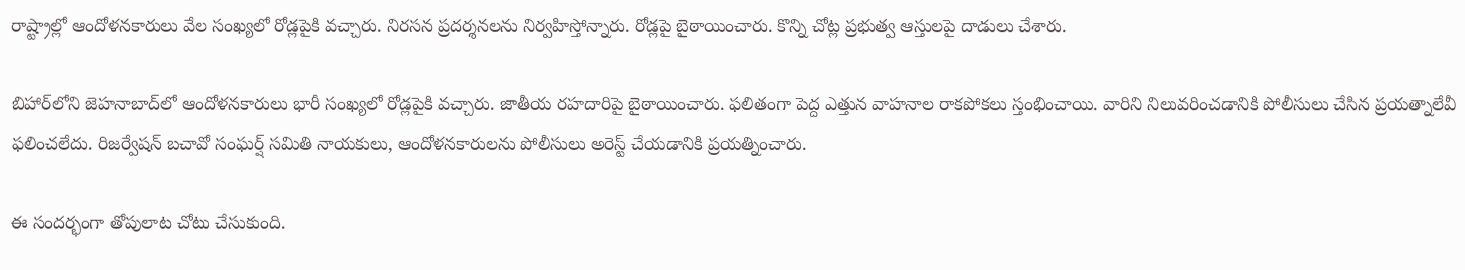రాష్ట్రాల్లో ఆందోళనకారులు వేల సంఖ్యలో రోడ్లపైకి వచ్చారు. నిరసన ప్రదర్శనలను నిర్వహిస్తోన్నారు. రోడ్లపై బైఠాయించారు. కొన్ని చోట్ల ప్రభుత్వ ఆస్తులపై దాడులు చేశారు.

బిహార్‌లోని జెహనాబాద్‌లో ఆందోళనకారులు భారీ సంఖ్యలో రోడ్లపైకి వచ్చారు. జాతీయ రహదారిపై బైఠాయించారు. ఫలితంగా పెద్ద ఎత్తున వాహనాల రాకపోకలు స్తంభించాయి. వారిని నిలువరించడానికి పోలీసులు చేసిన ప్రయత్నాలేవీ ఫలించలేదు. రిజర్వేషన్ బచావో సంఘర్ష్ సమితి నాయకులు, ఆందోళనకారులను పోలీసులు అరెస్ట్ చేయడానికి ప్రయత్నించారు.

ఈ సందర్భంగా తోపులాట చోటు చేసుకుంది.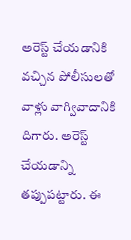అరెస్ట్ చేయడానికి వచ్చిన పోలీసులతో వాళ్లు వాగ్వివాదానికి దిగారు. అరెస్ట్ చేయడాన్ని తప్పుపట్టారు. ఈ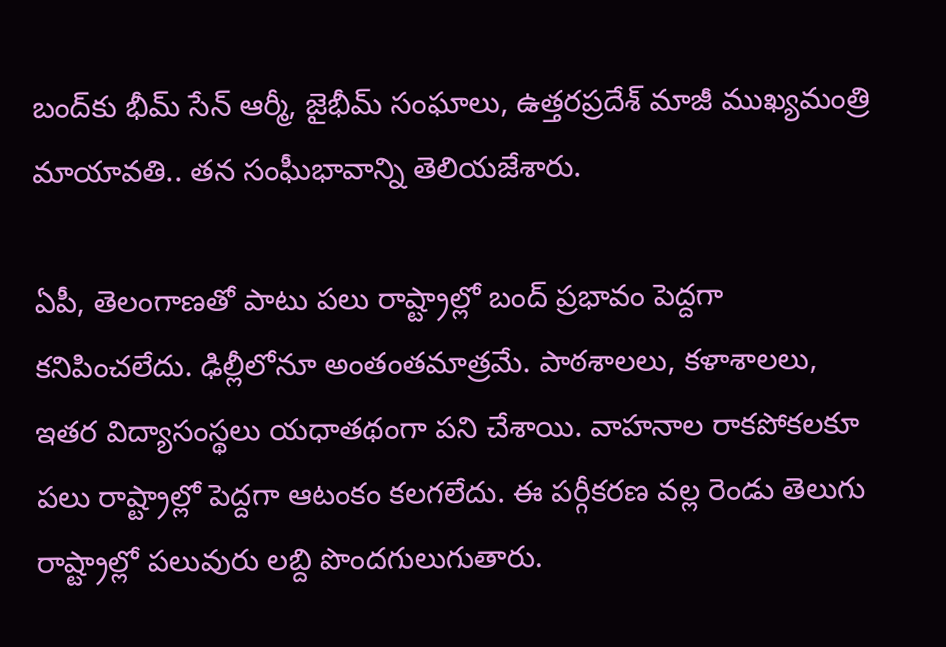బంద్‌కు భీమ్ సేన్ ఆర్మీ, జైభీమ్ సంఘాలు, ఉత్తరప్రదేశ్ మాజీ ముఖ్యమంత్రి మాయావతి.. తన సంఘీభావాన్ని తెలియజేశారు.

ఏపీ, తెలంగాణతో పాటు పలు రాష్ట్రాల్లో బంద్ ప్రభావం పెద్దగా కనిపించలేదు. ఢిల్లీలోనూ అంతంతమాత్రమే. పాఠశాలలు, కళాశాలలు, ఇతర విద్యాసంస్థలు యధాతథంగా పని చేశాయి. వాహనాల రాకపోకలకూ పలు రాష్ట్రాల్లో పెద్దగా ఆటంకం కలగలేదు. ఈ పర్గీకరణ వల్ల రెండు తెలుగు రాష్ట్రాల్లో పలువురు లబ్ది పొందగులుగుతారు.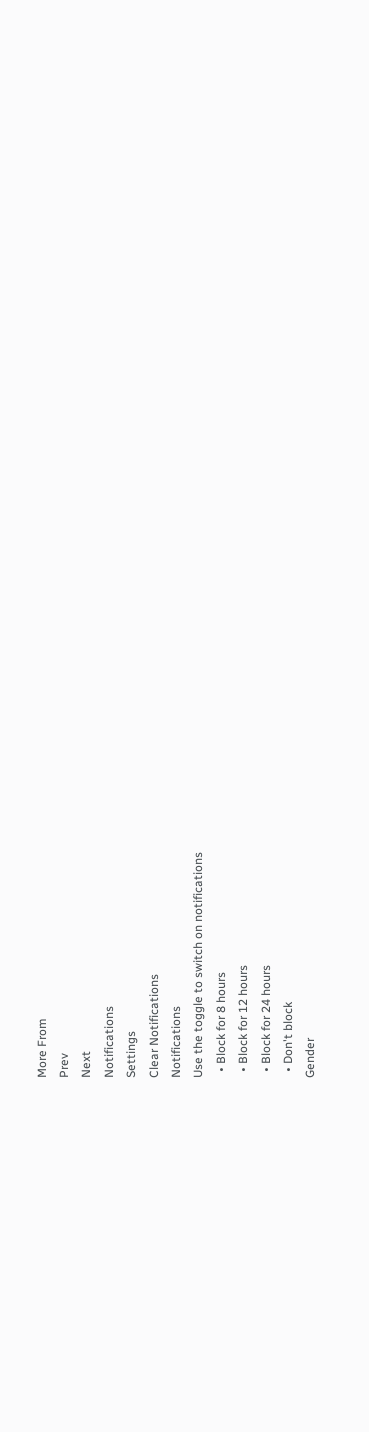More From
Prev
Next
Notifications
Settings
Clear Notifications
Notifications
Use the toggle to switch on notifications
  • Block for 8 hours
  • Block for 12 hours
  • Block for 24 hours
  • Don't block
Gender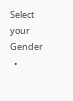Select your Gender
  •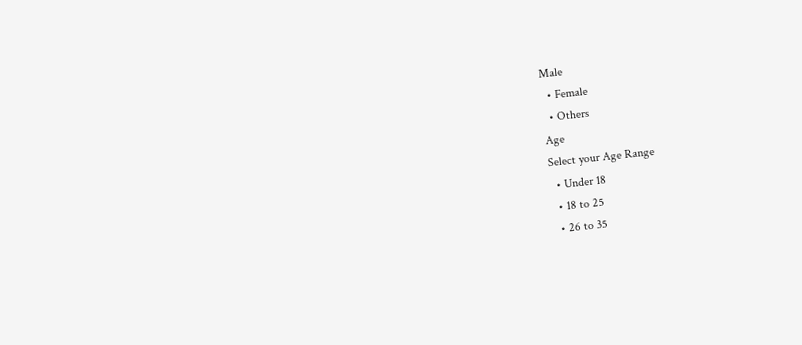Male
  • Female
  • Others
Age
Select your Age Range
  • Under 18
  • 18 to 25
  • 26 to 35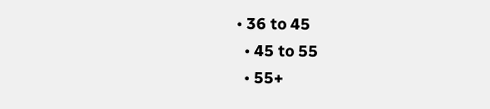• 36 to 45
  • 45 to 55
  • 55+